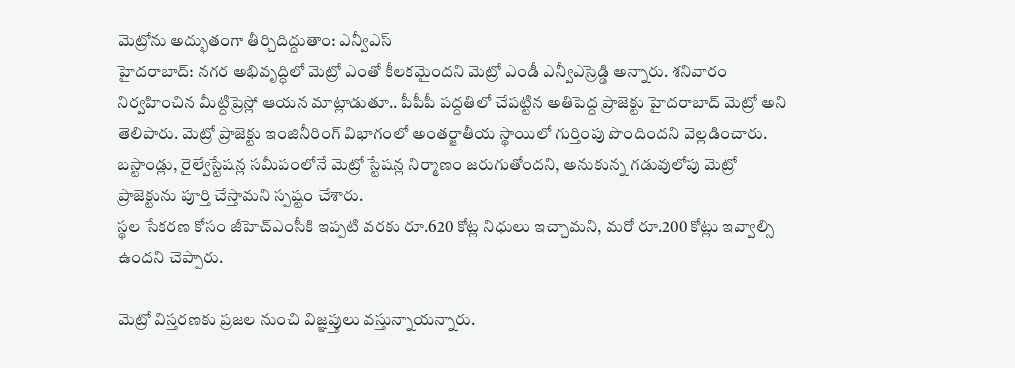మెట్రోను అద్భుతంగా తీర్చిదిద్దుతాం: ఎన్వీఎస్
హైదరాబాద్: నగర అభివృద్ధిలో మెట్రో ఎంతో కీలకమైందని మెట్రో ఎండీ ఎన్వీఎస్రెడ్డి అన్నారు. శనివారం నిర్వహించిన మీట్దిప్రెస్లో ఆయన మాట్లాడుతూ.. పీపీపీ పద్దతిలో చేపట్టిన అతిపెద్ద ప్రాజెక్టు హైదరాబాద్ మెట్రో అని తెలిపారు. మెట్రో ప్రాజెక్టు ఇంజినీరింగ్ విభాగంలో అంతర్జాతీయ స్థాయిలో గుర్తింపు పొందిందని వెల్లడించారు.
బస్టాండ్లు, రైల్వేస్టేషన్ల సమీపంలోనే మెట్రో స్టేషన్ల నిర్మాణం జరుగుతోందని, అనుకున్న గడువులోపు మెట్రో ప్రాజెక్టును పూర్తి చేస్తామని స్పష్టం చేశారు.
స్థల సేకరణ కోసం జీహెచ్ఎంసీకి ఇప్పటి వరకు రూ.620 కోట్ల నిధులు ఇచ్చామని, మరో రూ.200 కోట్లు ఇవ్వాల్సి ఉందని చెప్పారు.

మెట్రో విస్తరణకు ప్రజల నుంచి విజ్ఞప్తులు వస్తున్నాయన్నారు.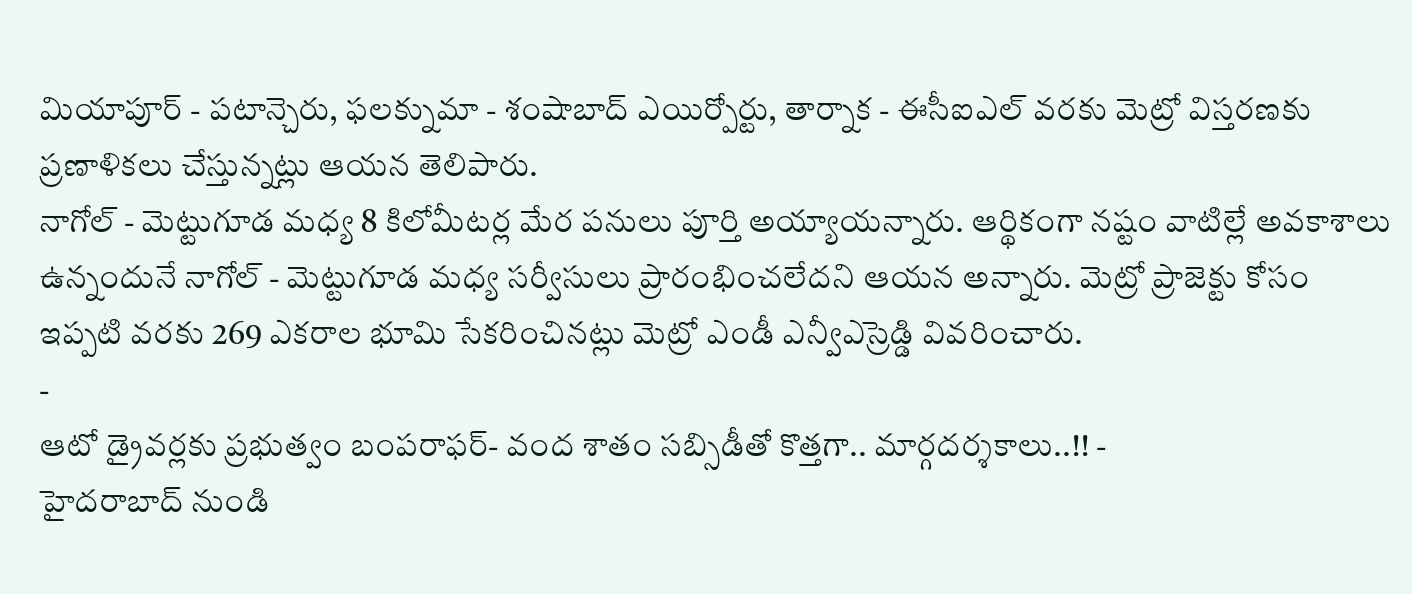మియాపూర్ - పటాన్చెరు, ఫలక్నుమా - శంషాబాద్ ఎయిర్పోర్టు, తార్నాక - ఈసీఐఎల్ వరకు మెట్రో విస్తరణకు ప్రణాళికలు చేస్తున్నట్లు ఆయన తెలిపారు.
నాగోల్ - మెట్టుగూడ మధ్య 8 కిలోమీటర్ల మేర పనులు పూర్తి అయ్యాయన్నారు. ఆర్థికంగా నష్టం వాటిల్లే అవకాశాలు ఉన్నందునే నాగోల్ - మెట్టుగూడ మధ్య సర్వీసులు ప్రారంభించలేదని ఆయన అన్నారు. మెట్రో ప్రాజెక్టు కోసం ఇప్పటి వరకు 269 ఎకరాల భూమి సేకరించినట్లు మెట్రో ఎండీ ఎన్వీఎస్రెడ్డి వివరించారు.
-
ఆటో డ్రైవర్లకు ప్రభుత్వం బంపరాఫర్- వంద శాతం సబ్సిడీతో కొత్తగా.. మార్గదర్శకాలు..!! -
హైదరాబాద్ నుండి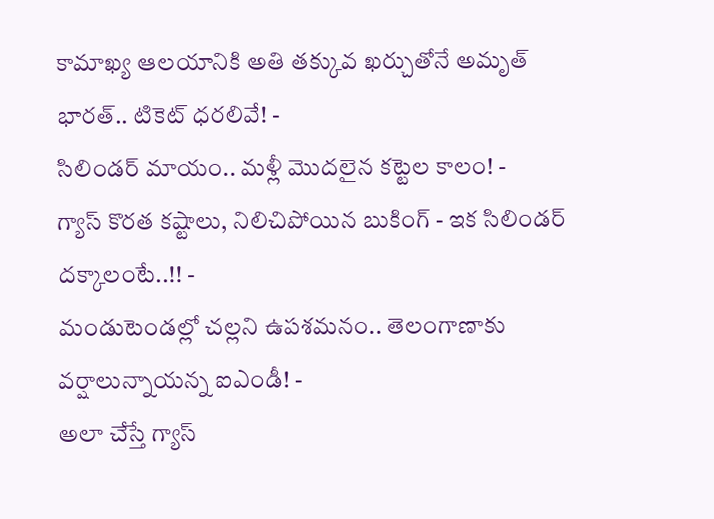కామాఖ్య ఆలయానికి అతి తక్కువ ఖర్చుతోనే అమృత్ భారత్.. టికెట్ ధరలివే! -
సిలిండర్ మాయం.. మళ్లీ మొదలైన కట్టెల కాలం! -
గ్యాస్ కొరత కష్టాలు, నిలిచిపోయిన బుకింగ్ - ఇక సిలిండర్ దక్కాలంటే..!! -
మండుటెండల్లో చల్లని ఉపశమనం.. తెలంగాణాకు వర్షాలున్నాయన్న ఐఎండీ! -
అలా చేస్తే గ్యాస్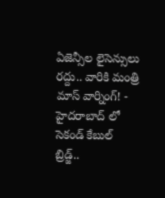ఏజెన్సీల లైసెన్సులు రద్దు.. వారికి మంత్రి మాస్ వార్నింగ్! -
హైదరాబాద్ లో సెకండ్ కేబుల్ బ్రిడ్జ్..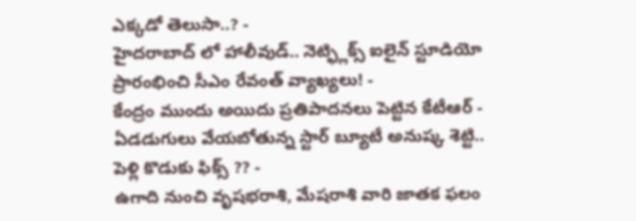ఎక్కడో తెలుసా..? -
హైదరాబాద్ లో హాలీవుడ్.. నెట్ఫ్లిక్స్ ఐలైన్ స్టూడియో ప్రారంభించి సీఎం రేవంత్ వ్యాఖ్యలు! -
కేంద్రం ముందు అయిదు ప్రతిపాదనలు పెట్టిన కేటీఆర్ -
ఏడడుగులు వేయబోతున్న స్టార్ బ్యూటీ అనుష్క శెట్టి.. పెళ్లి కొడుకు ఫిక్స్ ?? -
ఉగాది నుంచి వృషభరాశి, మేషరాశి వారి జాతక ఫలం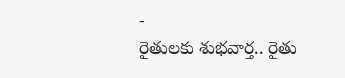-
రైతులకు శుభవార్త.. రైతు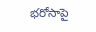భరోసాపై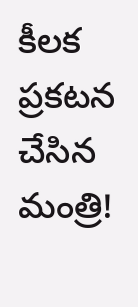కీలక ప్రకటన చేసిన మంత్రి!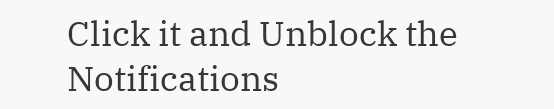Click it and Unblock the Notifications